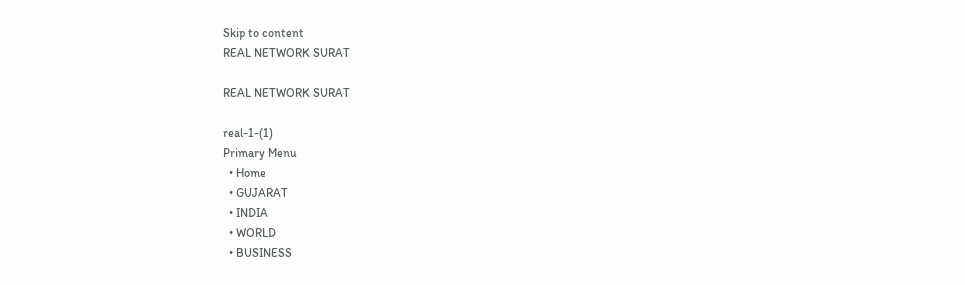Skip to content
REAL NETWORK SURAT

REAL NETWORK SURAT

real-1-(1)
Primary Menu
  • Home
  • GUJARAT
  • INDIA
  • WORLD
  • BUSINESS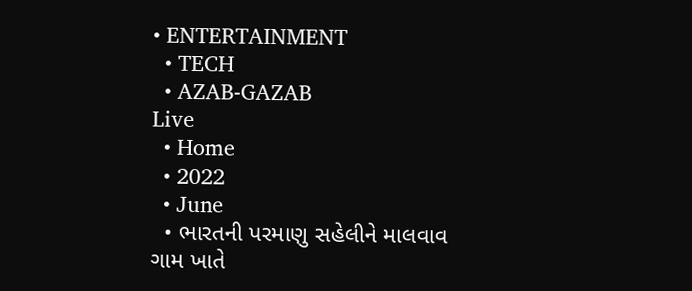• ENTERTAINMENT
  • TECH
  • AZAB-GAZAB
Live
  • Home
  • 2022
  • June
  • ભારતની પરમાણુ સહેલીને માલવાવ ગામ ખાતે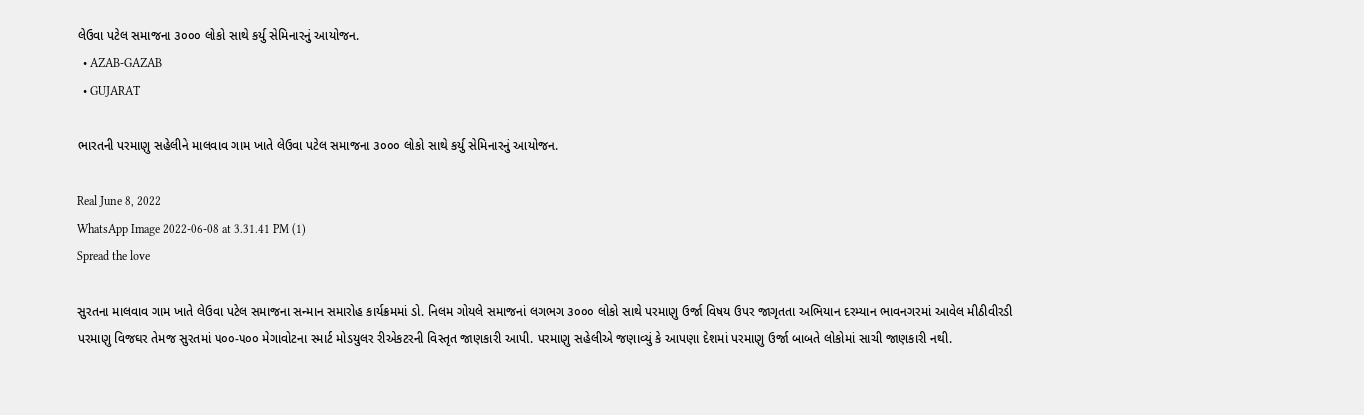લેઉવા પટેલ સમાજના ૩૦૦૦ લોકો સાથે કર્યુ સેમિનારનું આયોજન.
  • AZAB-GAZAB
  • GUJARAT

ભારતની પરમાણુ સહેલીને માલવાવ ગામ ખાતે લેઉવા પટેલ સમાજના ૩૦૦૦ લોકો સાથે કર્યુ સેમિનારનું આયોજન.

Real June 8, 2022
WhatsApp Image 2022-06-08 at 3.31.41 PM (1)
Spread the love

સુરતના માલવાવ ગામ ખાતે લેઉવા પટેલ સમાજના સન્માન સમારોહ કાર્યક્રમમાં ડો. નિલમ ગોયલે સમાજનાં લગભગ ૩૦૦૦ લોકો સાથે પરમાણુ ઉર્જા વિષય ઉપર જાગૃતતા અભિયાન દરમ્યાન ભાવનગરમાં આવેલ મીઠીવીરડી પરમાણુ વિજઘર તેમજ સુરતમાં ૫૦૦-૫૦૦ મેગાવોટના સ્માર્ટ મોડયુલર રીએકટરની વિસ્તૃત જાણકારી આપી. પરમાણુ સહેલીએ જણાવ્યું કે આપણા દેશમાં પરમાણુ ઉર્જા બાબતે લોકોમાં સાચી જાણકારી નથી.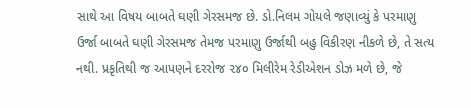સાથે આ વિષય બાબતે ઘણી ગેરસમજ છે. ડો.નિલમ ગોયલે જણાવ્યું કે પરમાણુ ઉર્જા બાબતે ઘણી ગેરસમજ તેમજ પરમાણુ ઉર્જાથી બહુ વિકીરણ નીકળે છે, તે સત્ય નથી. પ્રકૃતિથી જ આપણને દરરોજ ૨૪૦ મિલીરેમ રેડીએશન ડોઝ મળે છે, જે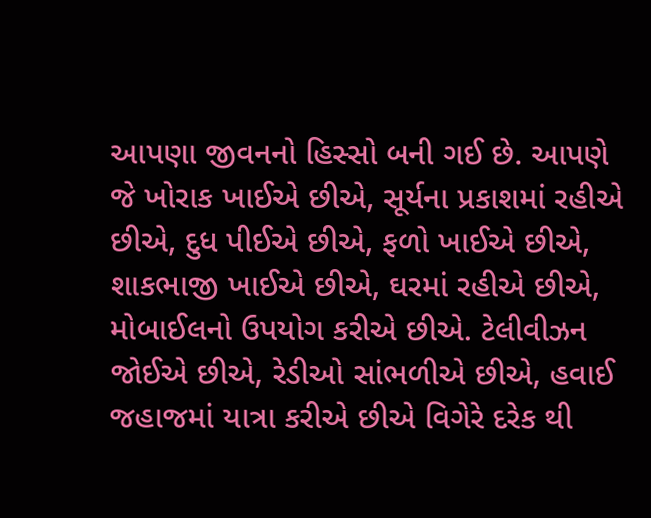આપણા જીવનનો હિસ્સો બની ગઈ છે. આપણે જે ખોરાક ખાઈએ છીએ, સૂર્યના પ્રકાશમાં રહીએ છીએ, દુધ પીઈએ છીએ, ફળો ખાઈએ છીએ, શાકભાજી ખાઈએ છીએ, ઘરમાં રહીએ છીએ, મોબાઈલનો ઉપયોગ કરીએ છીએ. ટેલીવીઝન જોઈએ છીએ, રેડીઓ સાંભળીએ છીએ, હવાઈ જહાજમાં યાત્રા કરીએ છીએ વિગેરે દરેક થી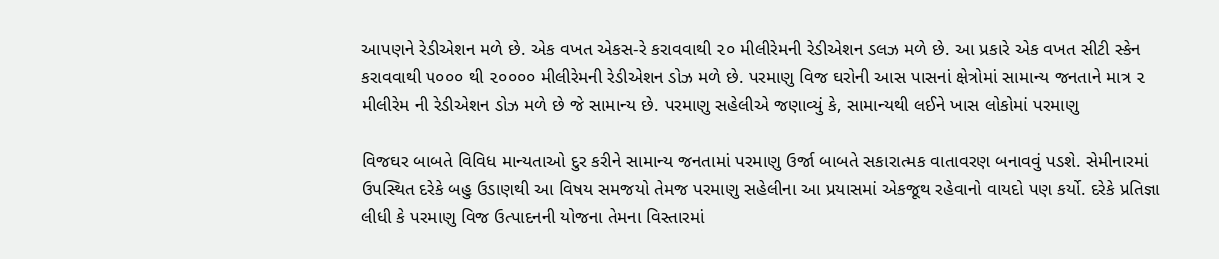આપણને રેડીએશન મળે છે. એક વખત એકસ-રે કરાવવાથી ૨૦ મીલીરેમની રેડીએશન ડલઝ મળે છે. આ પ્રકારે એક વખત સીટી સ્કેન કરાવવાથી ૫૦૦૦ થી ૨૦૦૦૦ મીલીરેમની રેડીએશન ડોઝ મળે છે. પરમાણુ વિજ ઘરોની આસ પાસનાં ક્ષેત્રોમાં સામાન્ય જનતાને માત્ર ૨ મીલીરેમ ની રેડીએશન ડોઝ મળે છે જે સામાન્ય છે. પરમાણુ સહેલીએ જણાવ્યું કે, સામાન્યથી લઈને ખાસ લોકોમાં પરમાણુ

વિજઘર બાબતે વિવિધ માન્યતાઓ દુર કરીને સામાન્ય જનતામાં પરમાણુ ઉર્જા બાબતે સકારાત્મક વાતાવરણ બનાવવું પડશે. સેમીનારમાં ઉપસ્થિત દરેકે બહુ ઉડાણથી આ વિષય સમજયો તેમજ પરમાણુ સહેલીના આ પ્રયાસમાં એકજૂથ રહેવાનો વાયદો પણ કર્યો. દરેકે પ્રતિજ્ઞા લીધી કે પરમાણુ વિજ ઉત્પાદનની યોજના તેમના વિસ્તારમાં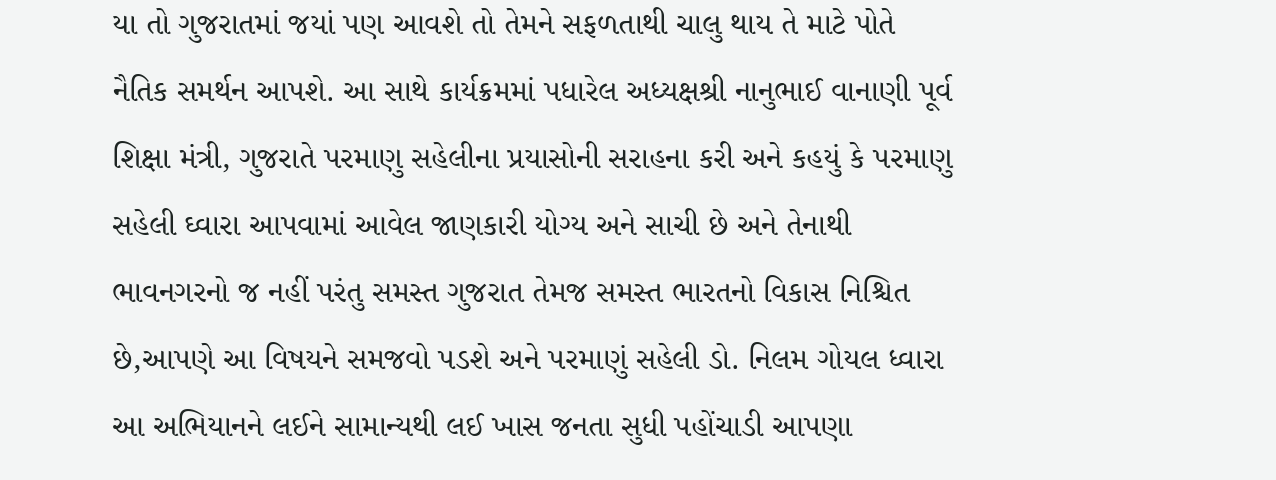યા તો ગુજરાતમાં જયાં પણ આવશે તો તેમને સફળતાથી ચાલુ થાય તે માટે પોતે નૈતિક સમર્થન આપશે. આ સાથે કાર્યક્રમમાં પધારેલ અધ્યક્ષશ્રી નાનુભાઈ વાનાણી પૂર્વ શિક્ષા મંત્રી, ગુજરાતે પરમાણુ સહેલીના પ્રયાસોની સરાહના કરી અને કહયું કે પરમાણુ સહેલી ઘ્વારા આપવામાં આવેલ જાણકારી યોગ્ય અને સાચી છે અને તેનાથી ભાવનગરનો જ નહીં પરંતુ સમસ્ત ગુજરાત તેમજ સમસ્ત ભારતનો વિકાસ નિશ્ચિત છે,આપણે આ વિષયને સમજવો પડશે અને પરમાણું સહેલી ડો. નિલમ ગોયલ ધ્વારા આ અભિયાનને લઈને સામાન્યથી લઈ ખાસ જનતા સુધી પહોંચાડી આપણા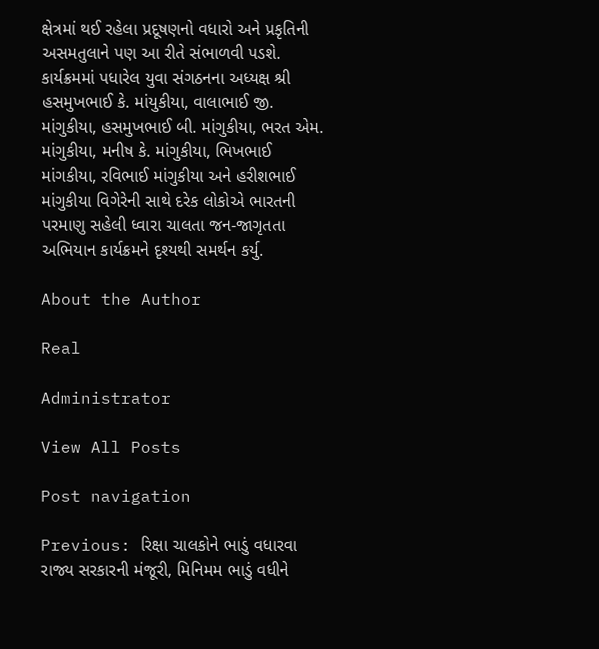ક્ષેત્રમાં થઈ રહેલા પ્રદૂષણનો વધારો અને પ્રકૃતિની અસમતુલાને પણ આ રીતે સંભાળવી પડશે. કાર્યક્રમમાં પધારેલ યુવા સંગઠનના અધ્યક્ષ શ્રી હસમુખભાઈ કે. માંયુકીયા, વાલાભાઈ જી. માંગુકીયા, હસમુખભાઈ બી. માંગુકીયા, ભરત એમ. માંગુકીયા, મનીષ કે. માંગુકીયા, ભિખભાઈ માંગકીયા, રવિભાઈ માંગુકીયા અને હરીશભાઈ માંગુકીયા વિગેરેની સાથે દરેક લોકોએ ભારતની પરમાણુ સહેલી ધ્વારા ચાલતા જન-જાગૃતતા અભિયાન કાર્યક્રમને દૃશ્યથી સમર્થન કર્યુ.

About the Author

Real

Administrator

View All Posts

Post navigation

Previous: રિક્ષા ચાલકોને ભાડું વધારવા રાજ્ય સરકારની મંજૂરી, મિનિમમ ભાડું વધીને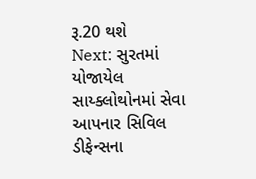રૂ.20 થશે
Next: સુરતમાં યોજાયેલ સાય્ક્લોથોનમાં સેવા આપનાર સિવિલ ડીફેન્સના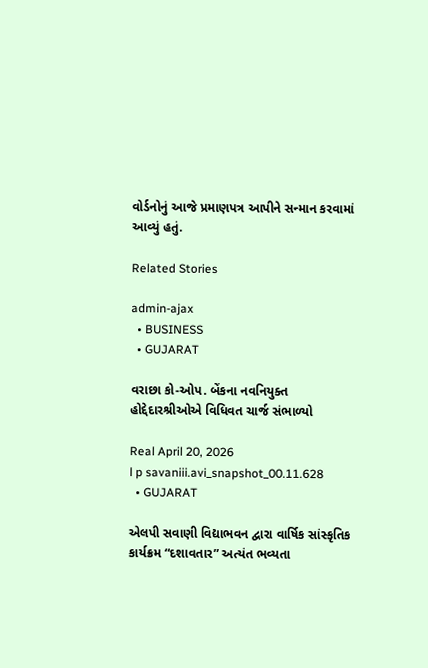વોર્ડનોનું આજે પ્રમાણપત્ર આપીને સન્માન કરવામાં આવ્યું હતું.

Related Stories

admin-ajax
  • BUSINESS
  • GUJARAT

વરાછા કો-ઓપ. બેંકના નવનિયુક્ત હોદ્દેદારશ્રીઓએ વિધિવત ચાર્જ સંભાળ્યો

Real April 20, 2026
l p savaniii.avi_snapshot_00.11.628
  • GUJARAT

એલપી સવાણી વિદ્યાભવન દ્વારા વાર્ષિક સાંસ્કૃતિક કાર્યક્રમ “દશાવતાર” અત્યંત ભવ્યતા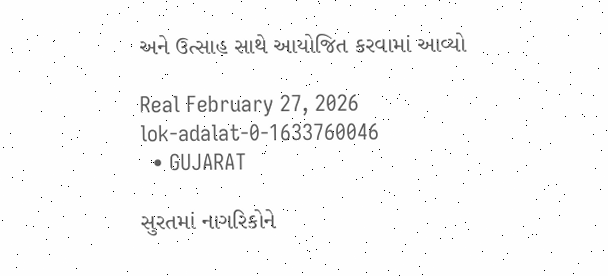અને ઉત્સાહ સાથે આયોજિત કરવામાં આવ્યો

Real February 27, 2026
lok-adalat-0-1633760046
  • GUJARAT

સુરતમાં નાગરિકોને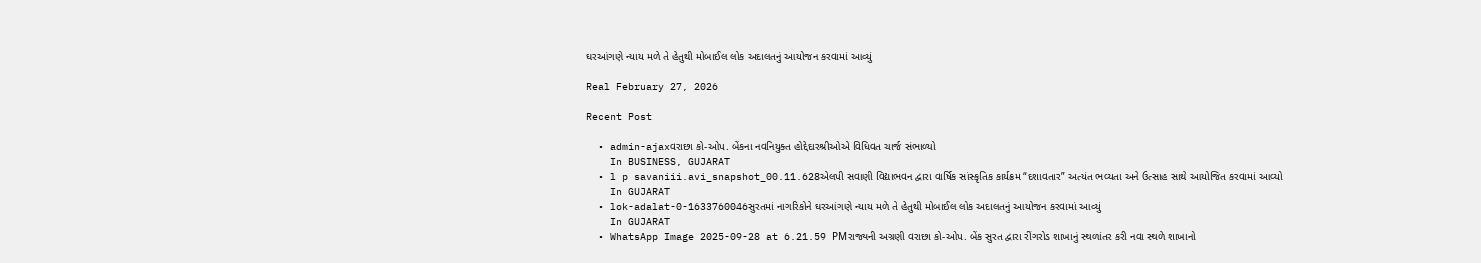ઘરઆંગણે ન્યાય મળે તે હેતુથી મોબાઈલ લોક અદાલતનું આયોજન કરવામાં આવ્યું

Real February 27, 2026

Recent Post

  • admin-ajaxવરાછા કો-ઓપ. બેંકના નવનિયુક્ત હોદ્દેદારશ્રીઓએ વિધિવત ચાર્જ સંભાળ્યો
    In BUSINESS, GUJARAT
  • l p savaniii.avi_snapshot_00.11.628એલપી સવાણી વિદ્યાભવન દ્વારા વાર્ષિક સાંસ્કૃતિક કાર્યક્રમ “દશાવતાર” અત્યંત ભવ્યતા અને ઉત્સાહ સાથે આયોજિત કરવામાં આવ્યો
    In GUJARAT
  • lok-adalat-0-1633760046સુરતમાં નાગરિકોને ઘરઆંગણે ન્યાય મળે તે હેતુથી મોબાઈલ લોક અદાલતનું આયોજન કરવામાં આવ્યું
    In GUJARAT
  • WhatsApp Image 2025-09-28 at 6.21.59 PMરાજ્યની અગ્રણી વરાછા કો-ઓપ. બેંક સુરત દ્વારા રીંગરોડ શાખાનું સ્થળાંતર કરી નવા સ્થળે શાખાનો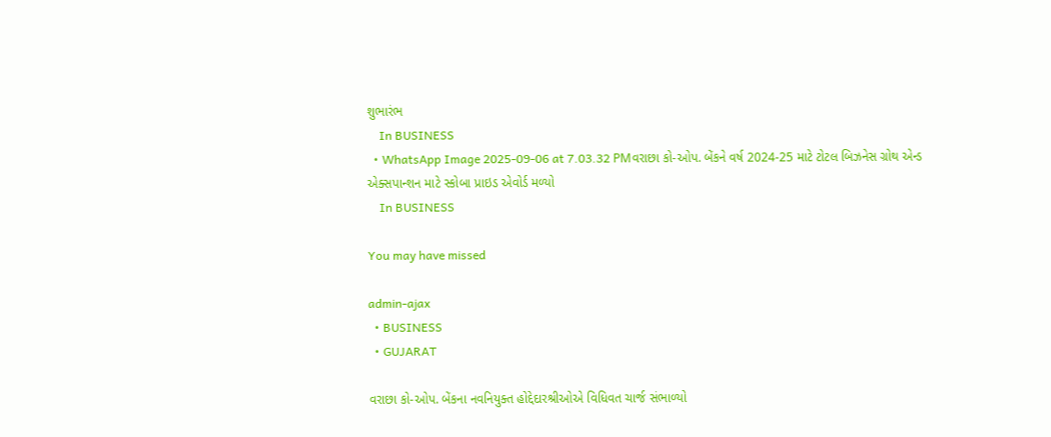શુભારંભ
    In BUSINESS
  • WhatsApp Image 2025-09-06 at 7.03.32 PMવરાછા કો-ઓપ. બેંકને વર્ષ 2024-25 માટે ટોટલ બિઝનેસ ગ્રોથ એન્ડ એક્સપાન્શન માટે સ્કોબા પ્રાઇડ એવોર્ડ મળ્યો
    In BUSINESS

You may have missed

admin-ajax
  • BUSINESS
  • GUJARAT

વરાછા કો-ઓપ. બેંકના નવનિયુક્ત હોદ્દેદારશ્રીઓએ વિધિવત ચાર્જ સંભાળ્યો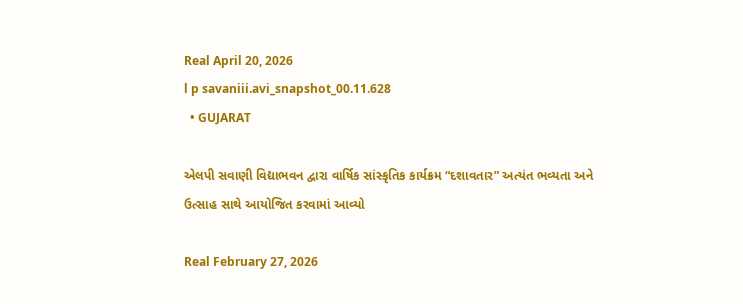Real April 20, 2026
l p savaniii.avi_snapshot_00.11.628
  • GUJARAT

એલપી સવાણી વિદ્યાભવન દ્વારા વાર્ષિક સાંસ્કૃતિક કાર્યક્રમ “દશાવતાર” અત્યંત ભવ્યતા અને ઉત્સાહ સાથે આયોજિત કરવામાં આવ્યો

Real February 27, 2026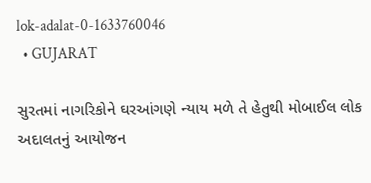lok-adalat-0-1633760046
  • GUJARAT

સુરતમાં નાગરિકોને ઘરઆંગણે ન્યાય મળે તે હેતુથી મોબાઈલ લોક અદાલતનું આયોજન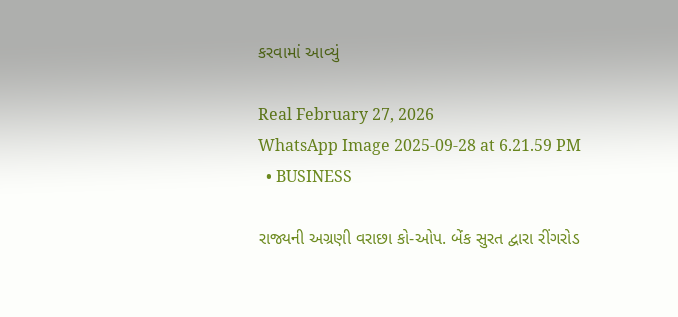કરવામાં આવ્યું

Real February 27, 2026
WhatsApp Image 2025-09-28 at 6.21.59 PM
  • BUSINESS

રાજ્યની અગ્રણી વરાછા કો-ઓપ. બેંક સુરત દ્વારા રીંગરોડ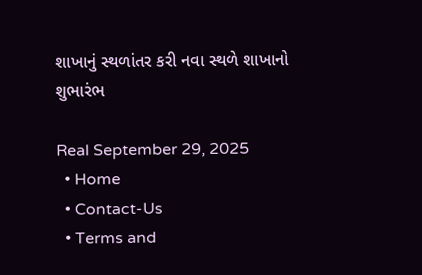શાખાનું સ્થળાંતર કરી નવા સ્થળે શાખાનો શુભારંભ

Real September 29, 2025
  • Home
  • Contact-Us
  • Terms and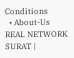Conditions
  • About-Us
REAL NETWORK SURAT |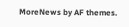MoreNews by AF themes.